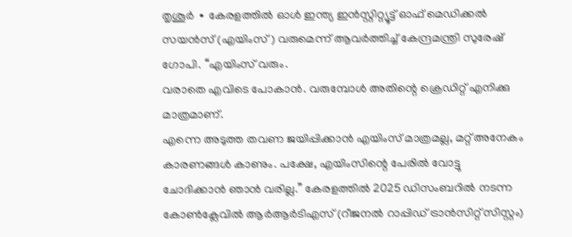തൃശൂർ ∙ കേരളത്തിൽ ഓൾ ഇന്ത്യ ഇൻസ്റ്റിറ്റ്യൂട്ട് ഓഫ് മെഡിക്കൽ സയൻസ് (എയിംസ്) വരുമെന്ന് ആവർത്തിച്ച് കേന്ദ്രമന്ത്രി സുരേഷ് ഗോപി. ‘‘എയിംസ് വരും.
വരാതെ എവിടെ പോകാൻ. വരുമ്പോൾ അതിന്റെ ക്രെഡിറ്റ് എനിക്കു മാത്രമാണ്.
എന്നെ അടുത്ത തവണ ജയിപ്പിക്കാൻ എയിംസ് മാത്രമല്ല, മറ്റ് അനേകം കാരണങ്ങൾ കാണും. പക്ഷേ, എയിംസിന്റെ പേരിൽ വോട്ടു ചോദിക്കാൻ ഞാൻ വരില്ല.’’ കേരളത്തിൽ 2025 ഡിസംബറിൽ നടന്ന കോൺക്ലേവിൽ ആർആർടിഎസ് (റീജനൽ റാപ്പിഡ് ട്രാൻസിറ്റ് സിസ്റ്റം)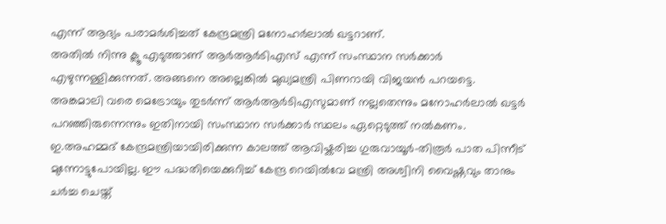എന്ന് ആദ്യം പരാമർശിച്ചത് കേന്ദ്രമന്ത്രി മനോഹർലാൽ ഖട്ടറാണ്.
അതിൽ നിന്നു ക്ലൂ എടുത്താണ് ആർആർടിഎസ് എന്ന് സംസ്ഥാന സർക്കാർ എഴുന്നള്ളിക്കുന്നത്. അങ്ങനെ അല്ലെങ്കിൽ മുഖ്യമന്ത്രി പിണറായി വിജയൻ പറയട്ടെ.
അങ്കമാലി വരെ മെട്രോയും തുടർന്ന് ആർആർടിഎസുമാണ് നല്ലതെന്നും മനോഹർലാൽ ഖട്ടർ പറഞ്ഞിരുന്നെന്നും ഇതിനായി സംസ്ഥാന സർക്കാർ സ്ഥലം ഏറ്റെടുത്ത് നൽകണം.
ഇ.അഹമ്മദ് കേന്ദ്രമന്ത്രിയായിരിക്കുന്ന കാലത്ത് ആവിഷ്കരിച്ച ഗുരുവായൂർ–തിരൂർ പാത പിന്നീട് മുന്നോട്ടുപോയില്ല. ഈ പദ്ധതിയെക്കുറിച്ച് കേന്ദ്ര റെയിൽവേ മന്ത്രി അശ്വിനി വൈഷ്ണവും താനും ചർച്ച ചെയ്ത്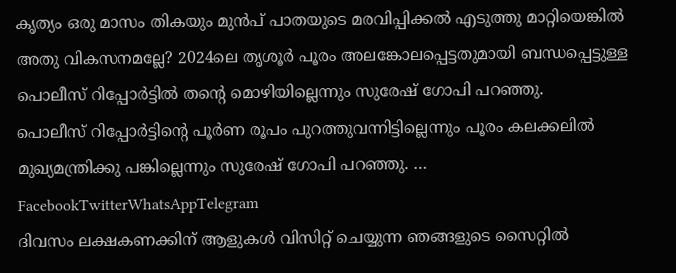കൃത്യം ഒരു മാസം തികയും മുൻപ് പാതയുടെ മരവിപ്പിക്കൽ എടുത്തു മാറ്റിയെങ്കിൽ അതു വികസനമല്ലേ? 2024ലെ തൃശൂർ പൂരം അലങ്കോലപ്പെട്ടതുമായി ബന്ധപ്പെട്ടുള്ള പൊലീസ് റിപ്പോർട്ടിൽ തന്റെ മൊഴിയില്ലെന്നും സുരേഷ് ഗോപി പറഞ്ഞു.
പൊലീസ് റിപ്പോർട്ടിന്റെ പൂർണ രൂപം പുറത്തുവന്നിട്ടില്ലെന്നും പൂരം കലക്കലിൽ മുഖ്യമന്ത്രിക്കു പങ്കില്ലെന്നും സുരേഷ് ഗോപി പറഞ്ഞു. … FacebookTwitterWhatsAppTelegram
ദിവസം ലക്ഷകണക്കിന് ആളുകൾ വിസിറ്റ് ചെയ്യുന്ന ഞങ്ങളുടെ സൈറ്റിൽ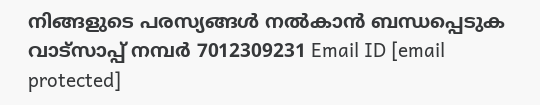നിങ്ങളുടെ പരസ്യങ്ങൾ നൽകാൻ ബന്ധപ്പെടുക വാട്സാപ്പ് നമ്പർ 7012309231 Email ID [email protected]